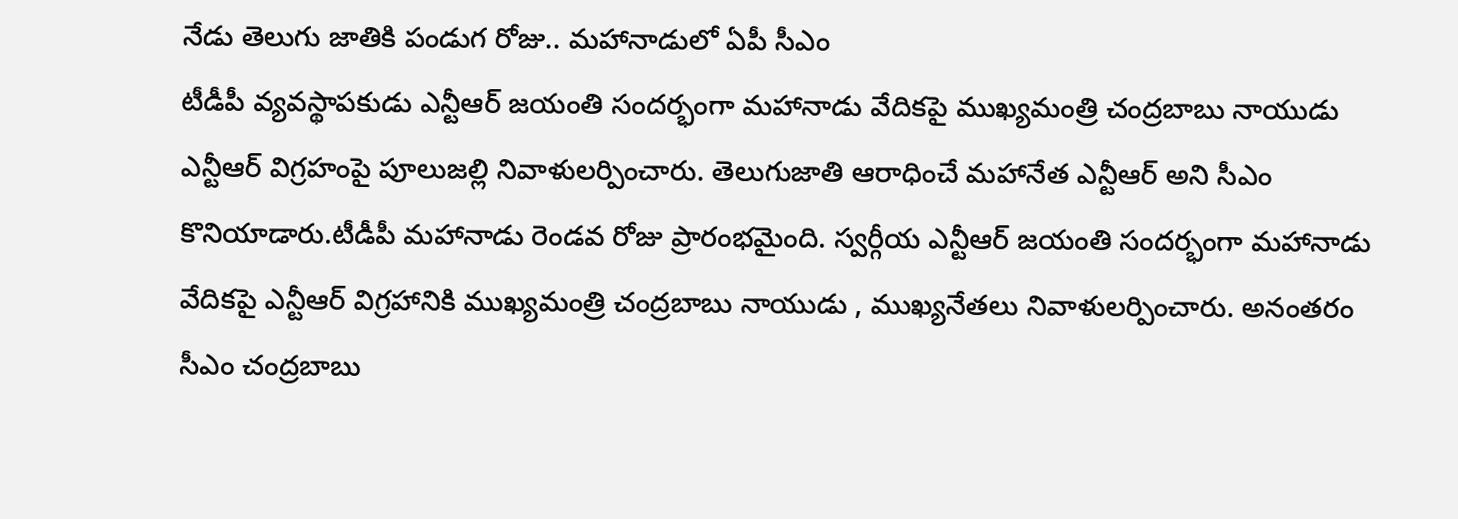నేడు తెలుగు జాతికి పండుగ రోజు.. మహానాడులో ఏపీ సీఎం
టీడీపీ వ్యవస్థాపకుడు ఎన్టీఆర్ జయంతి సందర్భంగా మహానాడు వేదికపై ముఖ్యమంత్రి చంద్రబాబు నాయుడు ఎన్టీఆర్ విగ్రహంపై పూలుజల్లి నివాళులర్పించారు. తెలుగుజాతి ఆరాధించే మహానేత ఎన్టీఆర్ అని సీఎం కొనియాడారు.టీడీపీ మహానాడు రెండవ రోజు ప్రారంభమైంది. స్వర్గీయ ఎన్టీఆర్ జయంతి సందర్భంగా మహానాడు వేదికపై ఎన్టీఆర్ విగ్రహానికి ముఖ్యమంత్రి చంద్రబాబు నాయుడు , ముఖ్యనేతలు నివాళులర్పించారు. అనంతరం సీఎం చంద్రబాబు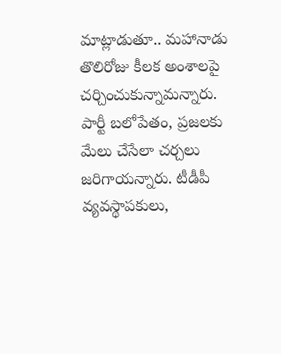మాట్లాడుతూ.. మహానాడు తొలిరోజు కీలక అంశాలపై చర్చించుకున్నామన్నారు. పార్టీ బలోపేతం, ప్రజలకు మేలు చేసేలా చర్చలు జరిగాయన్నారు. టీడీపీ వ్యవస్థాపకులు,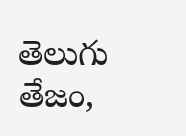తెలుగు తేజం,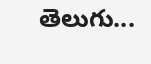తెలుగు...